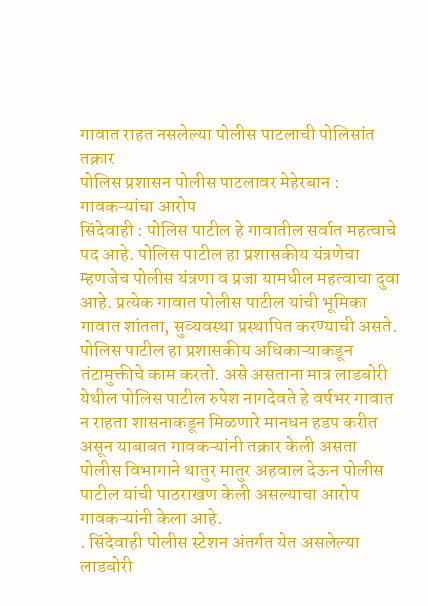गावात राहत नसलेल्या पोलीस पाटलाची पोलिसांत तक्रार
पोलिस प्रशासन पोलीस पाटलावर मेहेरबान : गावकऱ्यांचा आरोप
सिंदेवाही : पोलिस पाटील हे गावातील सर्वात महत्वाचे पद आहे. पोलिस पाटील हा प्रशासकीय यंत्रणेचा म्हणजेच पोलीस यंत्रणा व प्रजा यामधील महत्वाचा दुवा आहे. प्रत्येक गावात पोलीस पाटील यांची भूमिका गावात शांतता, सुव्यवस्था प्रस्थापित करण्याची असते. पोलिस पाटील हा प्रशासकीय अधिकाऱ्याकडून तंटामुक्तीचे काम करतो. असे असताना मात्र लाडबोरी येथील पोलिस पाटील रुपेश नागदेवते हे वर्षभर गावात न राहता शासनाकडून मिळणारे मानधन हडप करीत असून याबाबत गावकऱ्यांनी तक्रार केली असता पोलीस विभागाने थातुर मातुर अहवाल देऊन पोलीस पाटील यांची पाठराखण केली असल्याचा आरोप गावकऱ्यांनी केला आहे.
. सिंदेवाही पोलीस स्टेशन अंतर्गत येत असलेल्या लाडबोरी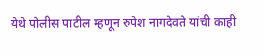येथे पोलीस पाटील म्हणून रुपेश नागदेवते यांची काही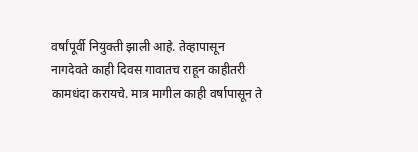वर्षांपूर्वी नियुक्ती झाली आहे. तेव्हापासून नागदेवते काही दिवस गावातच राहून काहीतरी कामधंदा करायचे. मात्र मागील काही वर्षापासून ते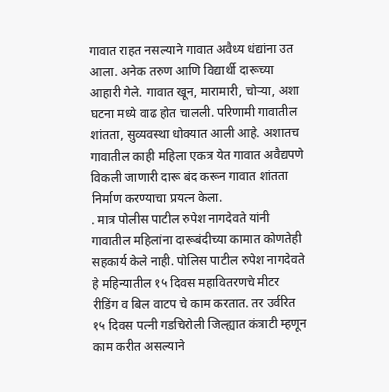गावात राहत नसल्याने गावात अवैध्य धंद्यांना उत आला. अनेक तरुण आणि विद्यार्थी दारूच्या आहारी गेले. गावात खून, मारामारी, चोऱ्या, अशा घटना मध्ये वाढ होत चालली. परिणामी गावातील शांतता, सुव्यवस्था धोक्यात आली आहे. अशातच गावातील काही महिला एकत्र येत गावात अवैद्यपणे विकली जाणारी दारू बंद करून गावात शांतता निर्माण करण्याचा प्रयत्न केला.
. मात्र पोलीस पाटील रुपेश नागदेवते यांनी गावातील महिलांना दारूबंदीच्या कामात कोणतेही सहकार्य केले नाही. पोलिस पाटील रुपेश नागदेवते हे महिन्यातील १५ दिवस महावितरणचे मीटर रीडिंग व बिल वाटप चे काम करतात. तर उर्वरित १५ दिवस पत्नी गडचिरोली जिल्ह्यात कंत्राटी म्हणून काम करीत असल्याने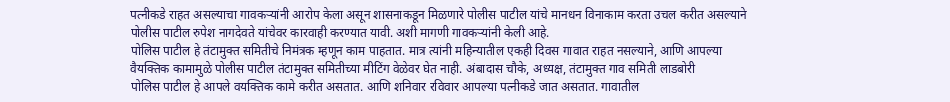पत्नीकडे राहत असल्याचा गावकऱ्यांनी आरोप केला असून शासनाकडून मिळणारे पोलीस पाटील यांचे मानधन विनाकाम करता उचल करीत असल्याने पोलीस पाटील रुपेश नागदेवते यांचेवर कारवाही करण्यात यावी. अशी मागणी गावकऱ्यांनी केली आहे.
पोलिस पाटील हे तंटामुक्त समितीचे निमंत्रक म्हणून काम पाहतात. मात्र त्यांनी महिन्यातील एकही दिवस गावात राहत नसल्याने, आणि आपल्या वैयक्तिक कामामुळे पोलीस पाटील तंटामुक्त समितीच्या मीटिंग वेळेवर घेत नाही. अंबादास चौके, अध्यक्ष, तंटामुक्त गाव समिती लाडबोरी
पोलिस पाटील हे आपले वयक्तिक कामे करीत असतात. आणि शनिवार रविवार आपल्या पत्नीकडे जात असतात. गावातील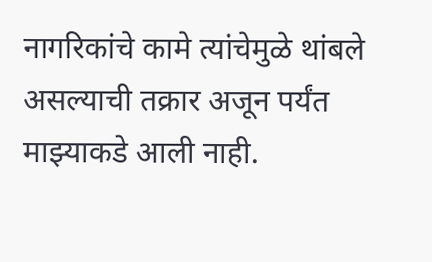नागरिकांचे कामे त्यांचेमुळे थांबले असल्याची तक्रार अजून पर्यंत माझ्याकडे आली नाही.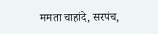ममता चाहांदे, सरपंच,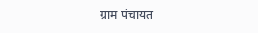ग्राम पंचायत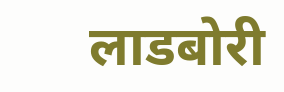लाडबोरी